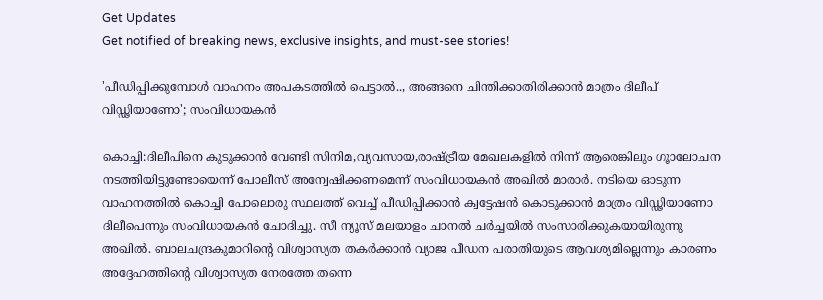Get Updates
Get notified of breaking news, exclusive insights, and must-see stories!

'പീഡിപ്പിക്കുമ്പോൾ വാഹനം അപകടത്തിൽ പെട്ടാൽ.., അങ്ങനെ ചിന്തിക്കാതിരിക്കാൻ മാത്രം ദിലീപ് വിഡ്ഢിയാണോ'; സംവിധായകൻ

കൊച്ചി:ദിലീപിനെ കുടുക്കാൻ വേണ്ടി സിനിമ,വ്യവസായ,രാഷ്ട്രീയ മേഖലകളിൽ നിന്ന് ആരെങ്കിലും ഗൂാലോചന നടത്തിയിട്ടുണ്ടോയെന്ന് പോലീസ് അന്വേഷിക്കണമെന്ന് സംവിധായകൻ അഖിൽ മാരാർ. നടിയെ ഓടുന്ന വാഹനത്തിൽ കൊച്ചി പോലൊരു സ്ഥലത്ത് വെച്ച് പീഡിപ്പിക്കാൻ ക്വട്ടേഷൻ കൊടുക്കാൻ മാത്രം വിഡ്ഢിയാണോ ദിലീപെന്നും സംവിധായകൻ ചോദിച്ചു. സീ ന്യൂസ് മലയാളം ചാനൽ ചർച്ചയിൽ സംസാരിക്കുകയായിരുന്നു അഖിൽ. ബാലചന്ദ്രകുമാറിന്റെ വിശ്വാസ്യത തകർക്കാൻ വ്യാജ പീഡന പരാതിയുടെ ആവശ്യമില്ലെന്നും കാരണം അദ്ദേഹത്തിന്റെ വിശ്വാസ്യത നേരത്തേ തന്നെ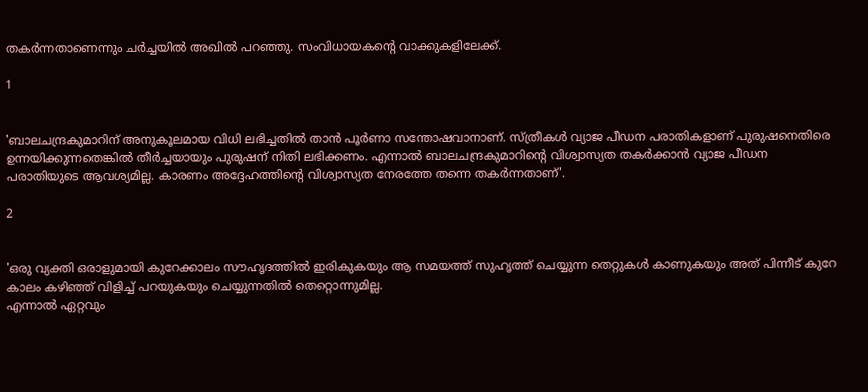തകർന്നതാണെന്നും ചർച്ചയിൽ അഖിൽ പറഞ്ഞു. സംവിധായകന്റെ വാക്കുകളിലേക്ക്.

1


'ബാലചന്ദ്രകുമാറിന് അനുകൂലമായ വിധി ലഭിച്ചതിൽ താൻ പൂർണാ സന്തോഷവാനാണ്. സ്ത്രീകൾ വ്യാജ പീഡന പരാതികളാണ് പുരുഷനെതിരെ ഉന്നയിക്കുന്നതെങ്കിൽ തീർച്ചയായും പുരുഷന് നിതി ലഭിക്കണം. എന്നാൽ ബാലചന്ദ്രകുമാറിന്റെ വിശ്വാസ്യത തകർക്കാൻ വ്യാജ പീഡന പരാതിയുടെ ആവശ്യമില്ല. കാരണം അദ്ദേഹത്തിന്റെ വിശ്വാസ്യത നേരത്തേ തന്നെ തകർന്നതാണ്'.

2


'ഒരു വ്യക്തി ഒരാളുമായി കുറേക്കാലം സൗഹൃദത്തിൽ ഇരികുകയും ആ സമയത്ത് സുഹൃത്ത് ചെയ്യുന്ന തെറ്റുകൾ കാണുകയും അത് പിന്നീട് കുറേ കാലം കഴിഞ്ഞ് വിളിച്ച് പറയുകയും ചെയ്യുന്നതിൽ തെറ്റൊന്നുമില്ല.
എന്നാൽ ഏറ്റവും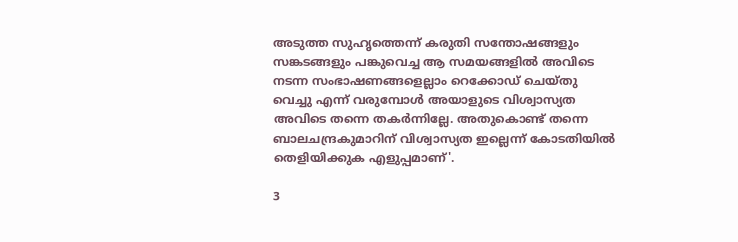അടുത്ത സുഹൃത്തെന്ന് കരുതി സന്തോഷങ്ങളും സങ്കടങ്ങളും പങ്കുവെച്ച ആ സമയങ്ങളിൽ അവിടെ നടന്ന സംഭാഷണങ്ങളെല്ലാം റെക്കോഡ് ചെയ്തു വെച്ചു എന്ന് വരുമ്പോൾ അയാളുടെ വിശ്വാസ്യത അവിടെ തന്നെ തകർന്നില്ലേ. അതുകൊണ്ട് തന്നെ ബാലചന്ദ്രകുമാറിന് വിശ്വാസ്യത ഇല്ലെന്ന് കോടതിയിൽ തെളിയിക്കുക എളുപ്പമാണ്'.

3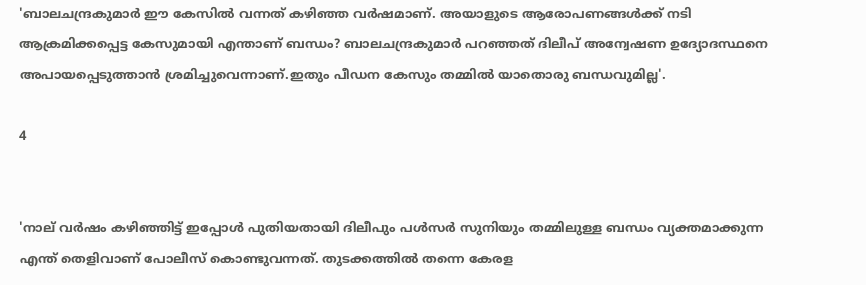'ബാലചന്ദ്രകുമാർ ഈ കേസിൽ വന്നത് കഴിഞ്ഞ വർഷമാണ്. അയാളുടെ ആരോപണങ്ങൾക്ക് നടി ആക്രമിക്കപ്പെട്ട കേസുമായി എന്താണ് ബന്ധം? ബാലചന്ദ്രകുമാർ പറഞ്ഞത് ദിലീപ് അന്വേഷണ ഉദ്യോദസ്ഥനെ അപായപ്പെടുത്താൻ ശ്രമിച്ചുവെന്നാണ്.ഇതും പീഡന കേസും തമ്മിൽ യാതൊരു ബന്ധവുമില്ല'.

4


'നാല് വർഷം കഴിഞ്ഞിട്ട് ഇപ്പോൾ പുതിയതായി ദിലീപും പൾസർ സുനിയും തമ്മിലുള്ള ബന്ധം വ്യക്തമാക്കുന്ന എന്ത് തെളിവാണ് പോലീസ് കൊണ്ടുവന്നത്. തുടക്കത്തിൽ തന്നെ കേരള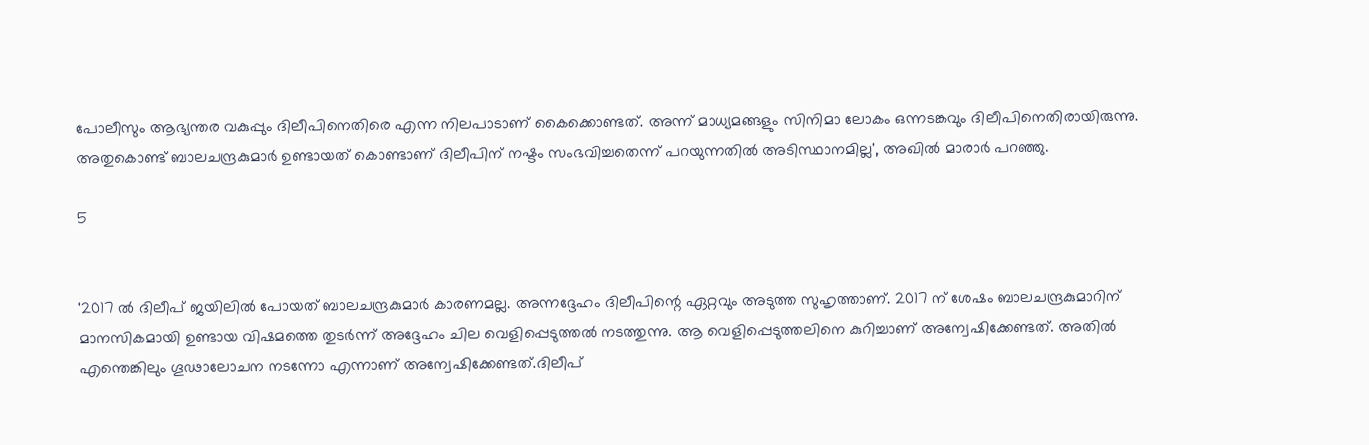പോലീസും ആഭ്യന്തര വകുപ്പും ദിലീപിനെതിരെ എന്ന നിലപാടാണ് കൈക്കൊണ്ടത്. അന്ന് മാധ്യമങ്ങളും സിനിമാ ലോകം ഒന്നടങ്കവും ദിലീപിനെതിരായിരുന്നു. അതുകൊണ്ട് ബാലചന്ദ്രകുമാർ ഉണ്ടായത് കൊണ്ടാണ് ദിലീപിന് നഷ്ടം സംഭവിച്ചതെന്ന് പറയുന്നതിൽ അടിസ്ഥാനമില്ല', അഖിൽ മാരാർ പറഞ്ഞു.

5


'2017 ൽ ദിലീപ് ജയിലിൽ പോയത് ബാലചന്ദ്രകുമാർ കാരണമല്ല. അന്നദ്ദേഹം ദിലീപിന്റെ ഏറ്റവും അടുത്ത സുഹൃത്താണ്. 2017 ന് ശേഷം ബാലചന്ദ്രകുമാറിന് മാനസികമായി ഉണ്ടായ വിഷമത്തെ തുടർന്ന് അദ്ദേഹം ചില വെളിപ്പെടുത്തൽ നടത്തുന്നു. ആ വെളിപ്പെടുത്തലിനെ കുറിച്ചാണ് അന്വേഷിക്കേണ്ടത്. അതിൽ എന്തെങ്കിലും ഗൂഢാലോചന നടന്നോ എന്നാണ് അന്വേഷിക്കേണ്ടത്.ദിലീപ്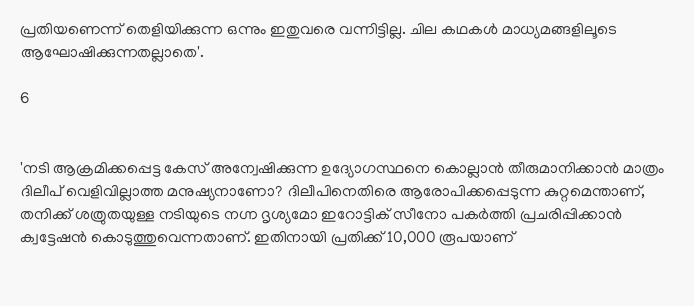പ്രതിയണെന്ന് തെളിയിക്കുന്ന ഒന്നും ഇതുവരെ വന്നിട്ടില്ല. ചില കഥകൾ മാധ്യമങ്ങളിലൂടെ ആഘോഷിക്കുന്നതല്ലാതെ'.

6


'നടി ആക്രമിക്കപ്പെട്ട കേസ് അന്വേഷിക്കുന്ന ഉദ്യോഗസ്ഥനെ കൊല്ലാൻ തീരുമാനിക്കാൻ മാത്രം ദിലീപ് വെളിവില്ലാത്ത മനുഷ്യനാണോ? ദിലീപിനെതിരെ ആരോപിക്കപ്പെടുന്ന കുറ്റമെന്താണ്, തനിക്ക് ശത്രുതയുള്ള നടിയുടെ നഗ്ന ദൃശ്യമോ ഇറോട്ടിക് സീനോ പകർത്തി പ്രചരിപ്പിക്കാൻ ക്വട്ടേഷൻ കൊടുത്തുവെന്നതാണ്. ഇതിനായി പ്രതിക്ക് 10,000 രൂപയാണ്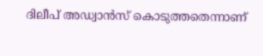ദിലീപ് അഡ്വാൻസ് കൊടുത്തതെന്നാണ്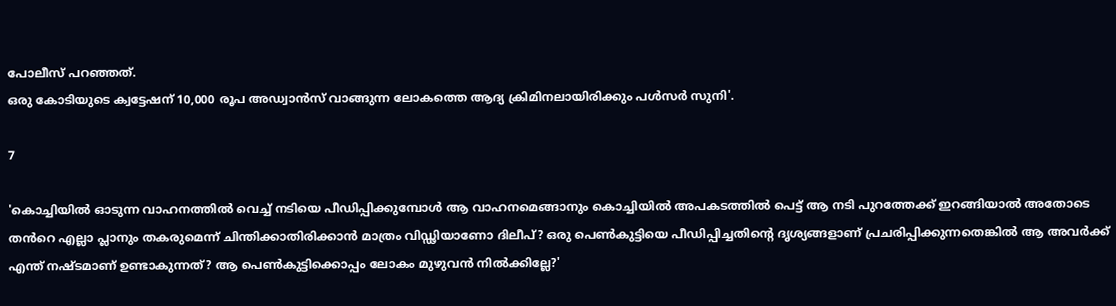പോലീസ് പറഞ്ഞത്.
ഒരു കോടിയുടെ ക്വട്ടേഷന് 10,000 രൂപ അഡ്വാൻസ് വാങ്ങുന്ന ലോകത്തെ ആദ്യ ക്രിമിനലായിരിക്കും പൾസർ സുനി'.

7

'കൊച്ചിയിൽ ഓടുന്ന വാഹനത്തിൽ വെച്ച് നടിയെ പീഡിപ്പിക്കുമ്പോൾ ആ വാഹനമെങ്ങാനും കൊച്ചിയിൽ അപകടത്തിൽ പെട്ട് ആ നടി പുറത്തേക്ക് ഇറങ്ങിയാൽ അതോടെ തൻറെ എല്ലാ പ്ലാനും തകരുമെന്ന് ചിന്തിക്കാതിരിക്കാൻ മാത്രം വിഡ്ഢിയാണോ ദിലീപ്? ഒരു പെൺകുട്ടിയെ പീഡിപ്പിച്ചതിന്റെ ദൃശ്യങ്ങളാണ് പ്രചരിപ്പിക്കുന്നതെങ്കിൽ ആ അവർക്ക് എന്ത് നഷ്ടമാണ് ഉണ്ടാകുന്നത്? ആ പെൺകുട്ടിക്കൊപ്പം ലോകം മുഴുവൻ നിൽക്കില്ലേ?'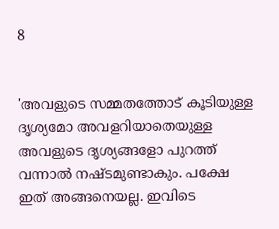8


'അവളുടെ സമ്മതത്തോട് കൂടിയുള്ള ദൃശ്യമോ അവളറിയാതെയുള്ള അവളുടെ ദൃശ്യങ്ങളോ പുറത്ത് വന്നാൽ നഷ്ടമുണ്ടാകും. പക്ഷേ ഇത് അങ്ങനെയല്ല. ഇവിടെ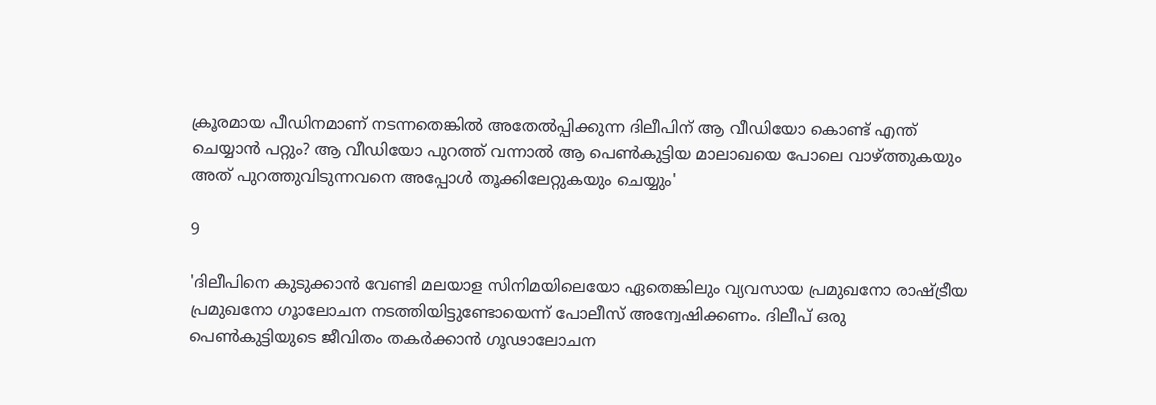ക്രൂരമായ പീഡിനമാണ് നടന്നതെങ്കിൽ അതേൽപ്പിക്കുന്ന ദിലീപിന് ആ വീഡിയോ കൊണ്ട് എന്ത് ചെയ്യാൻ പറ്റും? ആ വീഡിയോ പുറത്ത് വന്നാൽ ആ പെൺകുട്ടിയ മാലാഖയെ പോലെ വാഴ്ത്തുകയും അത് പുറത്തുവിടുന്നവനെ അപ്പോൾ തൂക്കിലേറ്റുകയും ചെയ്യും'

9

'ദിലീപിനെ കുടുക്കാൻ വേണ്ടി മലയാള സിനിമയിലെയോ ഏതെങ്കിലും വ്യവസായ പ്രമുഖനോ രാഷ്ട്രീയ പ്രമുഖനോ ഗൂാലോചന നടത്തിയിട്ടുണ്ടോയെന്ന് പോലീസ് അന്വേഷിക്കണം. ദിലീപ് ഒരു പെൺകുട്ടിയുടെ ജീവിതം തകർക്കാൻ ഗൂഢാലോചന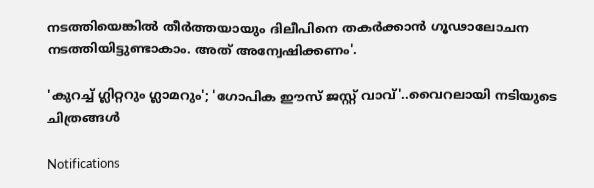നടത്തിയെങ്കിൽ തീർത്തയായും ദിലീപിനെ തകർക്കാൻ ഗൂഢാലോചന നടത്തിയിട്ടുണ്ടാകാം. അത് അന്വേഷിക്കണം'.

'കുറച്ച് ഗ്ലിറ്ററും ഗ്ലാമറും'; 'ഗോപിക ഈസ് ജസ്റ്റ് വാവ്'..വൈറലായി നടിയുടെ ചിത്രങ്ങൾ

Notifications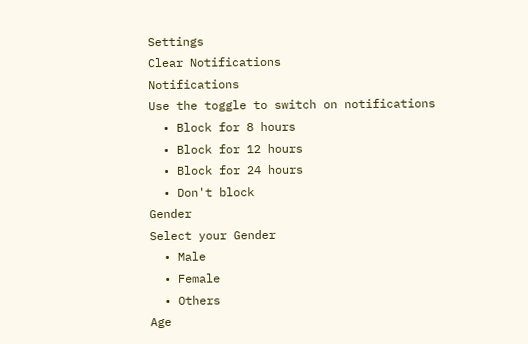Settings
Clear Notifications
Notifications
Use the toggle to switch on notifications
  • Block for 8 hours
  • Block for 12 hours
  • Block for 24 hours
  • Don't block
Gender
Select your Gender
  • Male
  • Female
  • Others
Age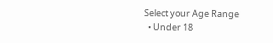Select your Age Range
  • Under 18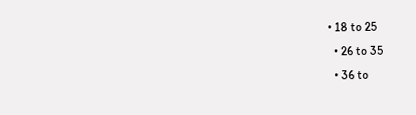• 18 to 25
  • 26 to 35
  • 36 to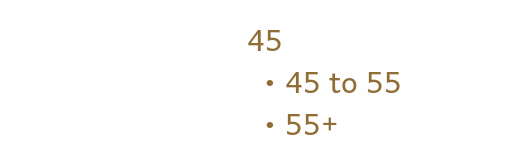45
  • 45 to 55
  • 55+